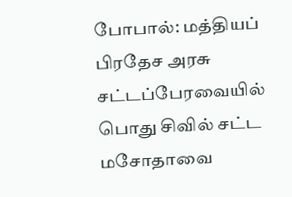போபால்: மத்தியப் பிரதேச அரசு சட்டப்பேரவையில் பொது சிவில் சட்ட மசோதாவை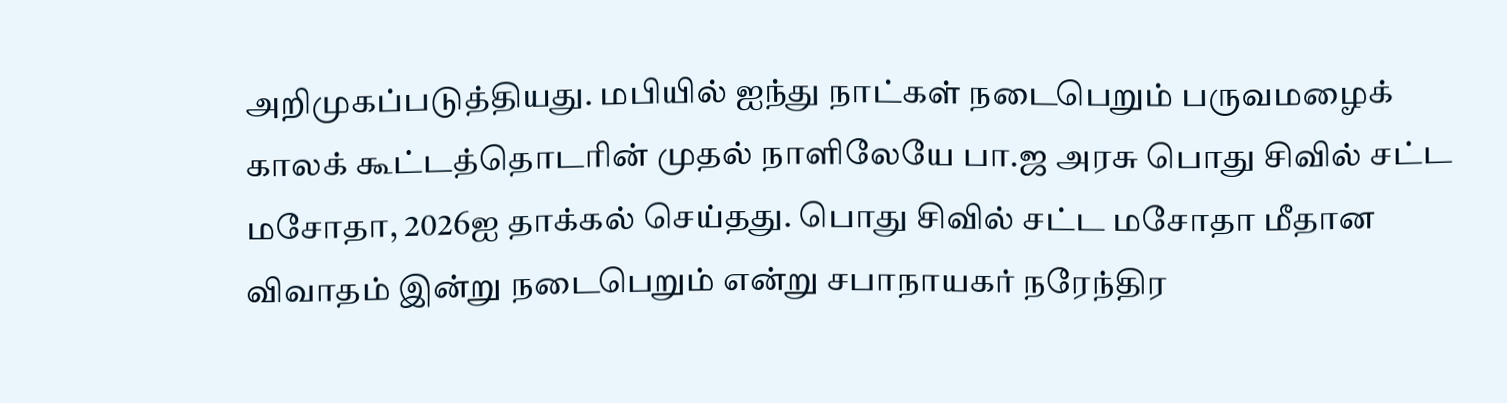அறிமுகப்படுத்தியது. மபியில் ஐந்து நாட்கள் நடைபெறும் பருவமழைக் காலக் கூட்டத்தொடரின் முதல் நாளிலேயே பா.ஜ அரசு பொது சிவில் சட்ட மசோதா, 2026ஐ தாக்கல் செய்தது. பொது சிவில் சட்ட மசோதா மீதான விவாதம் இன்று நடைபெறும் என்று சபாநாயகர் நரேந்திர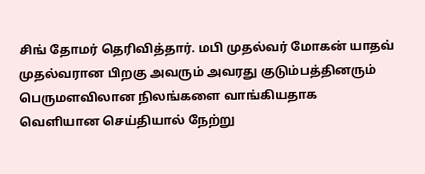சிங் தோமர் தெரிவித்தார். மபி முதல்வர் மோகன் யாதவ் முதல்வரான பிறகு அவரும் அவரது குடும்பத்தினரும் பெருமளவிலான நிலங்களை வாங்கியதாக வெளியான செய்தியால் நேற்று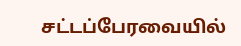சட்டப்பேரவையில்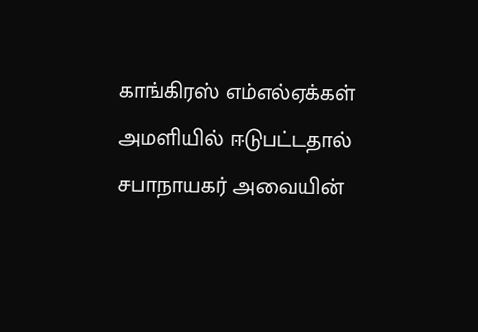காங்கிரஸ் எம்எல்ஏக்கள் அமளியில் ஈடுபட்டதால் சபாநாயகர் அவையின்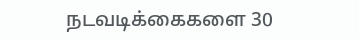நடவடிக்கைகளை 30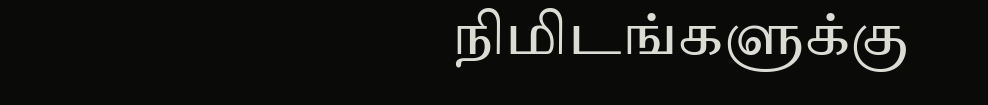நிமிடங்களுக்கு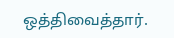ஒத்திவைத்தார்.